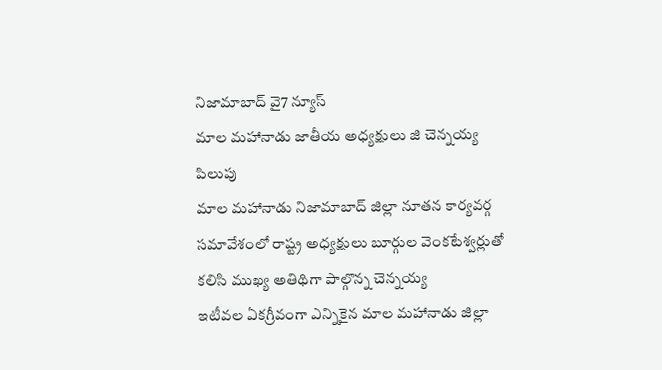నిజామాబాద్ వై7 న్యూస్
మాల మహానాడు జాతీయ అధ్యక్షులు జి చెన్నయ్య పిలుపు
మాల మహానాడు నిజామాబాద్ జిల్లా నూతన కార్యవర్గ సమావేశంలో రాష్ట్ర అధ్యక్షులు బూర్గుల వెంకటేశ్వర్లుతో కలిసి ముఖ్య అతిథిగా పాల్గొన్న చెన్నయ్య
ఇటీవల ఏకగ్రీవంగా ఎన్నికైన మాల మహానాడు జిల్లా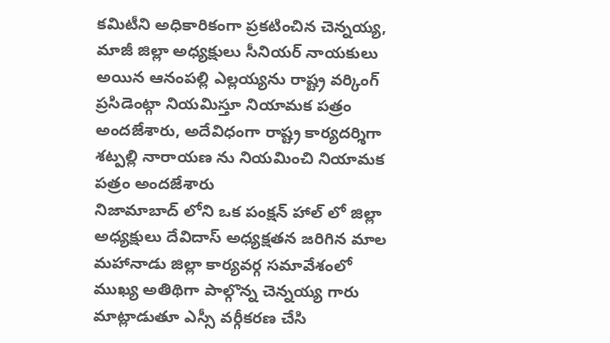కమిటీని అధికారికంగా ప్రకటించిన చెన్నయ్య, మాజీ జిల్లా అధ్యక్షులు సీనియర్ నాయకులు అయిన ఆనంపల్లి ఎల్లయ్యను రాష్ట్ర వర్కింగ్ ప్రసిడెంట్గా నియమిస్తూ నియామక పత్రం అందజేశారు, అదేవిధంగా రాష్ట్ర కార్యదర్శిగా శట్పల్లి నారాయణ ను నియమించి నియామక పత్రం అందజేశారు
నిజామాబాద్ లోని ఒక పంక్షన్ హాల్ లో జిల్లా అధ్యక్షులు దేవిదాస్ అధ్యక్షతన జరిగిన మాల మహానాడు జిల్లా కార్యవర్గ సమావేశంలో ముఖ్య అతిథిగా పాల్గొన్న చెన్నయ్య గారు మాట్లాడుతూ ఎస్సీ వర్గీకరణ చేసి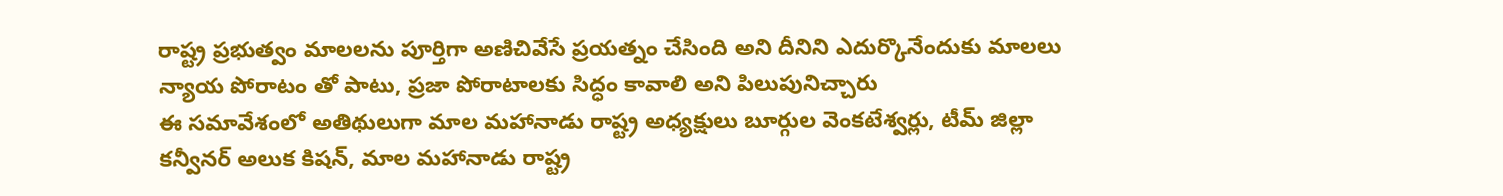రాష్ట్ర ప్రభుత్వం మాలలను పూర్తిగా అణిచివేసే ప్రయత్నం చేసింది అని దీనిని ఎదుర్కొనేందుకు మాలలు న్యాయ పోరాటం తో పాటు, ప్రజా పోరాటాలకు సిద్ధం కావాలి అని పిలుపునిచ్చారు
ఈ సమావేశంలో అతిథులుగా మాల మహానాడు రాష్ట్ర అధ్యక్షులు బూర్గుల వెంకటేశ్వర్లు, టీమ్ జిల్లా కన్వీనర్ అలుక కిషన్, మాల మహానాడు రాష్ట్ర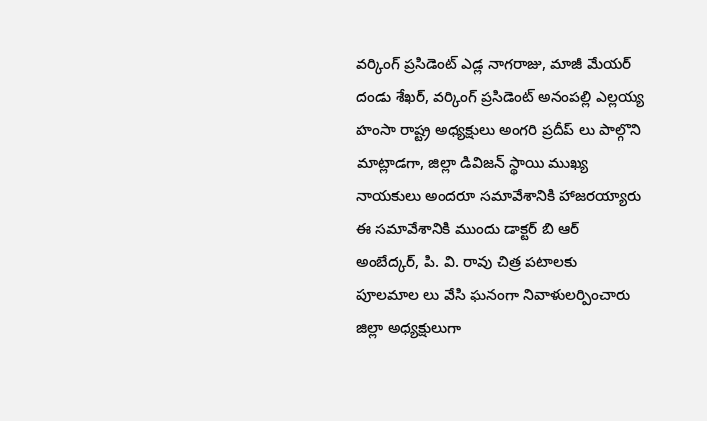వర్కింగ్ ప్రసిడెంట్ ఎడ్ల నాగరాజు, మాజీ మేయర్ దండు శేఖర్, వర్కింగ్ ప్రసిడెంట్ అనంపల్లి ఎల్లయ్య హంసా రాష్ట్ర అధ్యక్షులు అంగరి ప్రదీప్ లు పాల్గొని మాట్లాడగా, జిల్లా డివిజన్ స్థాయి ముఖ్య నాయకులు అందరూ సమావేశానికి హాజరయ్యారు
ఈ సమావేశానికి ముందు డాక్టర్ బి ఆర్ అంబేద్కర్, పి. వి. రావు చిత్ర పటాలకు పూలమాల లు వేసి ఘనంగా నివాళులర్పించారు
జిల్లా అధ్యక్షులుగా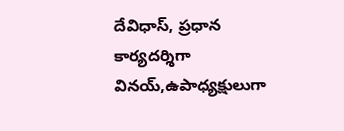దేవిధాస్, ప్రధాన కార్యదర్శిగా వినయ్,ఉపాధ్యక్షులుగా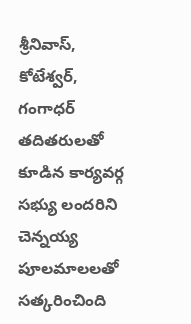శ్రీనివాస్, కోటేశ్వర్, గంగాధర్ తదితరులతో కూడిన కార్యవర్గ సభ్యు లందరిని చెన్నయ్య పూలమాలలతో సత్కరించింది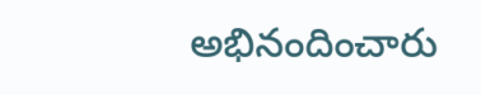అభినందించారు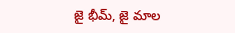జై భీమ్, జై మాల